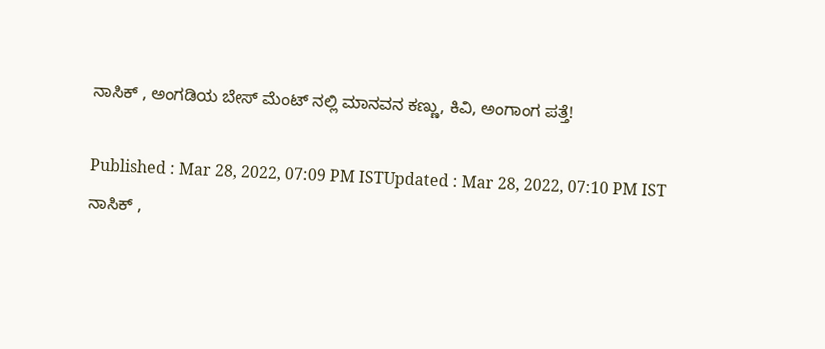ನಾಸಿಕ್ , ಅಂಗಡಿಯ ಬೇಸ್ ಮೆಂಟ್ ನಲ್ಲಿ ಮಾನವನ ಕಣ್ಣು, ಕಿವಿ, ಅಂಗಾಂಗ ಪತ್ತೆ!

Published : Mar 28, 2022, 07:09 PM ISTUpdated : Mar 28, 2022, 07:10 PM IST
ನಾಸಿಕ್ ,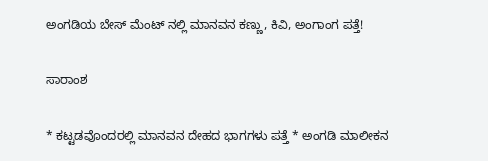ಅಂಗಡಿಯ ಬೇಸ್ ಮೆಂಟ್ ನಲ್ಲಿ ಮಾನವನ ಕಣ್ಣು, ಕಿವಿ, ಅಂಗಾಂಗ ಪತ್ತೆ!

ಸಾರಾಂಶ

* ಕಟ್ಟಡವೊಂದರಲ್ಲಿ ಮಾನವನ ದೇಹದ ಭಾಗಗಳು ಪತ್ತೆ * ಅಂಗಡಿ ಮಾಲೀಕನ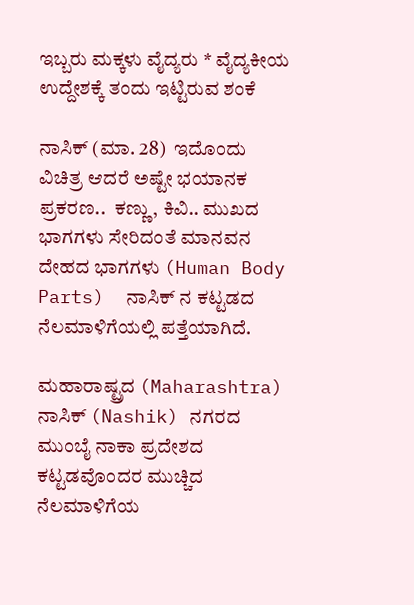ಇಬ್ಬರು ಮಕ್ಕಳು ವೈದ್ಯರು * ವೈದ್ಯಕೀಯ ಉದ್ದೇಶಕ್ಕೆ ತಂದು ಇಟ್ಟಿರುವ ಶಂಕೆ

ನಾಸಿಕ್ (ಮಾ. 28)  ಇದೊಂದು ವಿಚಿತ್ರ ಆದರೆ ಅಷ್ಟೇ ಭಯಾನಕ ಪ್ರಕರಣ..  ಕಣ್ಣು, ಕಿವಿ.. ಮುಖದ ಭಾಗಗಳು ಸೇರಿದಂತೆ ಮಾನವನ  ದೇಹದ ಭಾಗಗಳು (Human Body Parts)  ನಾಸಿಕ್ ನ ಕಟ್ಟಡದ  ನೆಲಮಾಳಿಗೆಯಲ್ಲಿ ಪತ್ತೆಯಾಗಿದೆ.

ಮಹಾರಾಷ್ಟ್ರದ (Maharashtra) ನಾಸಿಕ್ (Nashik) ನಗರದ ಮುಂಬೈ ನಾಕಾ ಪ್ರದೇಶದ ಕಟ್ಟಡವೊಂದರ ಮುಚ್ಚಿದ ನೆಲಮಾಳಿಗೆಯ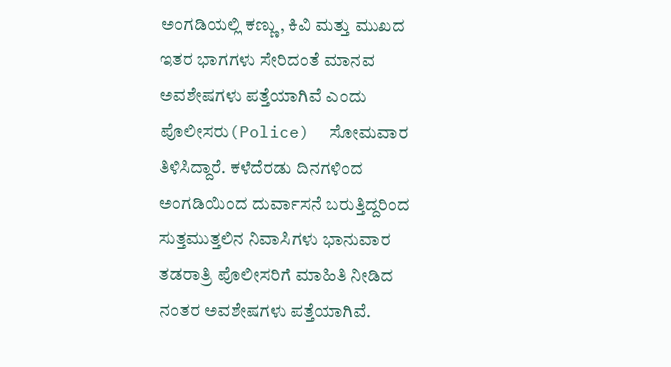ಅಂಗಡಿಯಲ್ಲಿ ಕಣ್ಣು, ಕಿವಿ ಮತ್ತು ಮುಖದ ಇತರ ಭಾಗಗಳು ಸೇರಿದಂತೆ ಮಾನವ ಅವಶೇಷಗಳು ಪತ್ತೆಯಾಗಿವೆ ಎಂದು ಪೊಲೀಸರು(Police)  ಸೋಮವಾರ ತಿಳಿಸಿದ್ದಾರೆ. ಕಳೆದೆರಡು ದಿನಗಳಿಂದ ಅಂಗಡಿಯಿಂದ ದುರ್ವಾಸನೆ ಬರುತ್ತಿದ್ದರಿಂದ ಸುತ್ತಮುತ್ತಲಿನ ನಿವಾಸಿಗಳು ಭಾನುವಾರ ತಡರಾತ್ರಿ ಪೊಲೀಸರಿಗೆ ಮಾಹಿತಿ ನೀಡಿದ ನಂತರ ಅವಶೇಷಗಳು ಪತ್ತೆಯಾಗಿವೆ.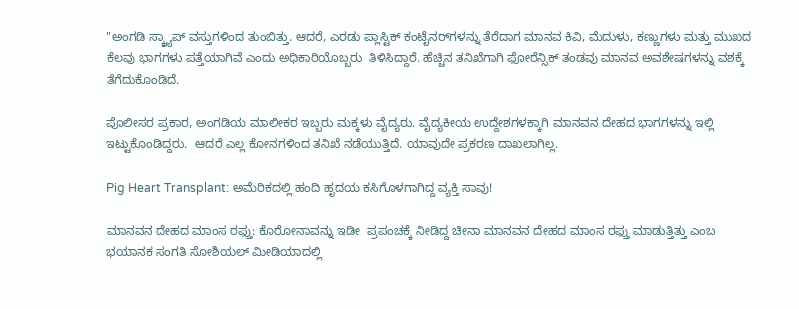"ಅಂಗಡಿ ಸ್ಕ್ರ್ಯಾಪ್ ವಸ್ತುಗಳಿಂದ ತುಂಬಿತ್ತು. ಆದರೆ, ಎರಡು ಪ್ಲಾಸ್ಟಿಕ್ ಕಂಟೈನರ್‌ಗಳನ್ನು ತೆರೆದಾಗ ಮಾನವ ಕಿವಿ, ಮೆದುಳು, ಕಣ್ಣುಗಳು ಮತ್ತು ಮುಖದ ಕೆಲವು ಭಾಗಗಳು ಪತ್ತೆಯಾಗಿವೆ ಎಂದು ಅಧಿಕಾರಿಯೊಬ್ಬರು  ತಿಳಿಸಿದ್ದಾರೆ. ಹೆಚ್ಚಿನ ತನಿಖೆಗಾಗಿ ಫೋರೆನ್ಸಿಕ್ ತಂಡವು ಮಾನವ ಅವಶೇಷಗಳನ್ನು ವಶಕ್ಕೆ ತೆಗೆದುಕೊಂಡಿದೆ.

ಪೊಲೀಸರ ಪ್ರಕಾರ, ಅಂಗಡಿಯ ಮಾಲೀಕರ ಇಬ್ಬರು ಮಕ್ಕಳು ವೈದ್ಯರು. ವೈದ್ಯಕೀಯ ಉದ್ದೇಶಗಳಕ್ಕಾಗಿ ಮಾನವನ ದೇಹದ ಭಾಗಗಳನ್ನು ಇಲ್ಲಿ ಇಟ್ಟುಕೊಂಡಿದ್ದರು.  ಆದರೆ ಎಲ್ಲ ಕೋನಗಳಿಂದ ತನಿಖೆ ನಡೆಯುತ್ತಿದೆ. ಯಾವುದೇ ಪ್ರಕರಣ ದಾಖಲಾಗಿಲ್ಲ.

Pig Heart Transplant: ಅಮೆರಿಕದಲ್ಲಿ ಹಂದಿ ಹೃದಯ ಕಸಿಗೊಳಗಾಗಿದ್ದ ವ್ಯಕ್ತಿ ಸಾವು!

ಮಾನವನ ದೇಹದ ಮಾಂಸ ರಫ್ತು: ಕೊರೋನಾವನ್ನು ಇಡೀ  ಪ್ರಪಂಚಕ್ಕೆ ನೀಡಿದ್ದ ಚೀನಾ ಮಾನವನ ದೇಹದ ಮಾಂಸ ರಫ್ತು ಮಾಡುತ್ತಿತ್ತು ಎಂಬ ಭಯಾನಕ ಸಂಗತಿ ಸೋಶಿಯಲ್ ಮೀಡಿಯಾದಲ್ಲಿ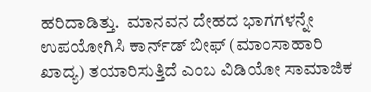ಹರಿದಾಡಿತ್ತು.  ಮಾನವನ ದೇಹದ ಭಾಗಗಳನ್ನೇ ಉಪಯೋಗಿಸಿ ಕಾರ್ನ್‌ಡ್‌ ಬೀಫ್‌ (ಮಾಂಸಾಹಾರಿ ಖಾದ್ಯ) ತಯಾರಿಸುತ್ತಿದೆ ಎಂಬ ವಿಡಿಯೋ ಸಾಮಾಜಿಕ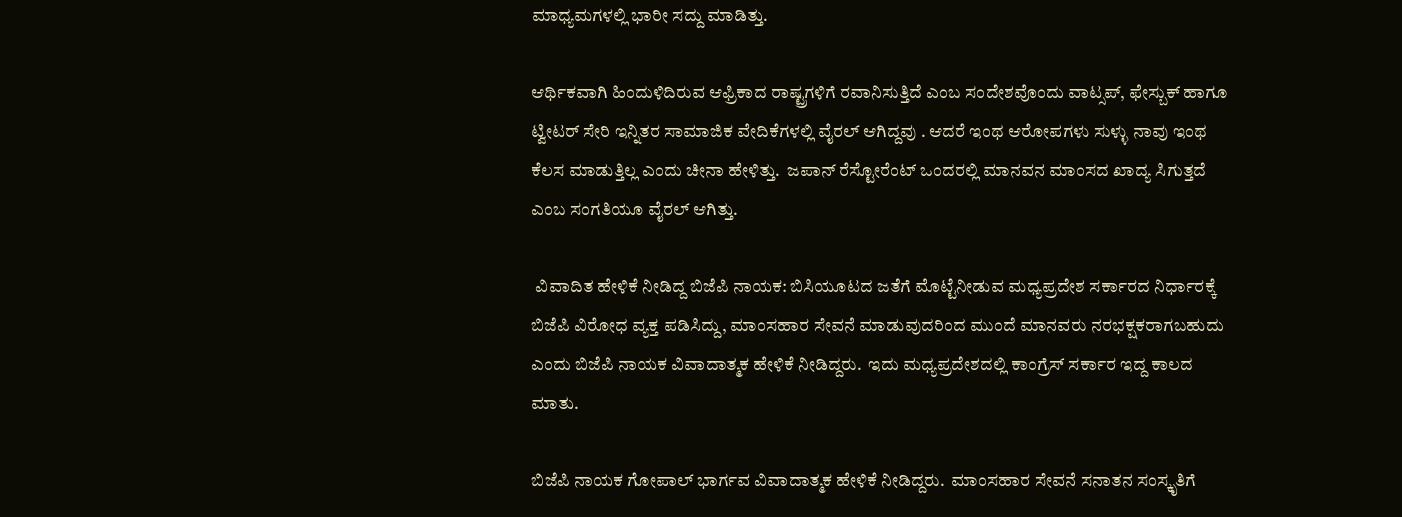ಮಾಧ್ಯಮಗಳಲ್ಲಿ ಭಾರೀ ಸದ್ದು ಮಾಡಿತ್ತು.

ಆರ್ಥಿಕವಾಗಿ ಹಿಂದುಳಿದಿರುವ ಆಫ್ರಿಕಾದ ರಾಷ್ಟ್ರಗಳಿಗೆ ರವಾನಿಸುತ್ತಿದೆ ಎಂಬ ಸಂದೇಶವೊಂದು ವಾಟ್ಸಪ್‌, ಫೇಸ್ಬುಕ್‌ ಹಾಗೂ ಟ್ವೀಟರ್‌ ಸೇರಿ ಇನ್ನಿತರ ಸಾಮಾಜಿಕ ವೇದಿಕೆಗಳಲ್ಲಿ ವೈರಲ್‌ ಆಗಿದ್ದವು . ಆದರೆ ಇಂಥ ಆರೋಪಗಳು ಸುಳ್ಳು ನಾವು ಇಂಥ ಕೆಲಸ ಮಾಡುತ್ತಿಲ್ಲ ಎಂದು ಚೀನಾ ಹೇಳಿತ್ತು.  ಜಪಾನ್ ರೆಸ್ಟೋರೆಂಟ್ ಒಂದರಲ್ಲಿ ಮಾನವನ ಮಾಂಸದ ಖಾದ್ಯ ಸಿಗುತ್ತದೆ ಎಂಬ ಸಂಗತಿಯೂ ವೈರಲ್ ಆಗಿತ್ತು.

 ವಿವಾದಿತ ಹೇಳಿಕೆ ನೀಡಿದ್ದ ಬಿಜೆಪಿ ನಾಯಕ: ಬಿಸಿಯೂಟದ ಜತೆಗೆ ಮೊಟ್ಟೆನೀಡುವ ಮಧ್ಯಪ್ರದೇಶ ಸರ್ಕಾರದ ನಿರ್ಧಾರಕ್ಕೆ ಬಿಜೆಪಿ ವಿರೋಧ ವ್ಯಕ್ತ ಪಡಿಸಿದ್ದು, ಮಾಂಸಹಾರ ಸೇವನೆ ಮಾಡುವುದರಿಂದ ಮುಂದೆ ಮಾನವರು ನರಭಕ್ಷಕರಾಗಬಹುದು ಎಂದು ಬಿಜೆಪಿ ನಾಯಕ ವಿವಾದಾತ್ಮಕ ಹೇಳಿಕೆ ನೀಡಿದ್ದರು.  ಇದು ಮಧ್ಯಪ್ರದೇಶದಲ್ಲಿ ಕಾಂಗ್ರೆಸ್ ಸರ್ಕಾರ ಇದ್ದ ಕಾಲದ ಮಾತು.

ಬಿಜೆಪಿ ನಾಯಕ ಗೋಪಾಲ್‌ ಭಾರ್ಗವ ವಿವಾದಾತ್ಮಕ ಹೇಳಿಕೆ ನೀಡಿದ್ದರು.  ಮಾಂಸಹಾರ ಸೇವನೆ ಸನಾತನ ಸಂಸ್ಕೃತಿಗೆ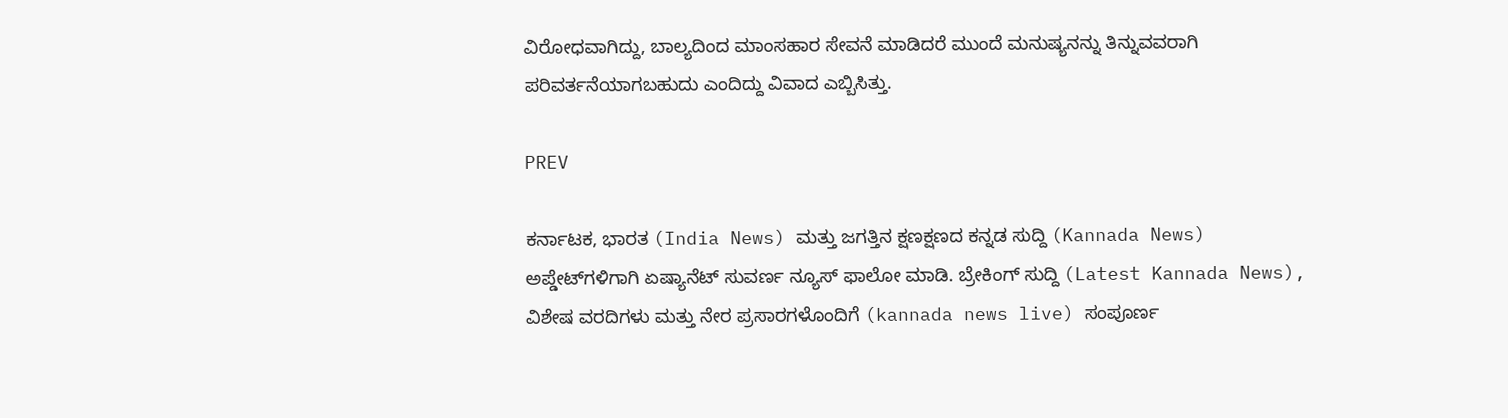ವಿರೋಧವಾಗಿದ್ದು, ಬಾಲ್ಯದಿಂದ ಮಾಂಸಹಾರ ಸೇವನೆ ಮಾಡಿದರೆ ಮುಂದೆ ಮನುಷ್ಯನನ್ನು ತಿನ್ನುವವರಾಗಿ ಪರಿವರ್ತನೆಯಾಗಬಹುದು ಎಂದಿದ್ದು ವಿವಾದ ಎಬ್ಬಿಸಿತ್ತು.

PREV

ಕರ್ನಾಟಕ, ಭಾರತ (India News) ಮತ್ತು ಜಗತ್ತಿನ ಕ್ಷಣಕ್ಷಣದ ಕನ್ನಡ ಸುದ್ದಿ (Kannada News) ಅಪ್ಡೇಟ್‌ಗಳಿಗಾಗಿ ಏಷ್ಯಾನೆಟ್ ಸುವರ್ಣ ನ್ಯೂಸ್‌ ಫಾಲೋ ಮಾಡಿ. ಬ್ರೇಕಿಂಗ್ ಸುದ್ದಿ (Latest Kannada News), ವಿಶೇಷ ವರದಿಗಳು ಮತ್ತು ನೇರ ಪ್ರಸಾರಗಳೊಂದಿಗೆ (kannada news live) ಸಂಪೂರ್ಣ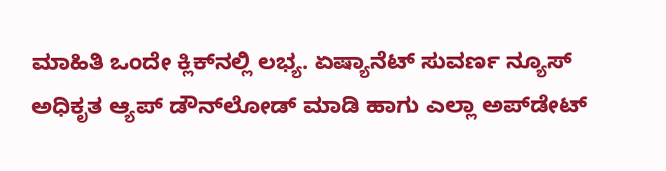ಮಾಹಿತಿ ಒಂದೇ ಕ್ಲಿಕ್‌ನಲ್ಲಿ ಲಭ್ಯ. ಏಷ್ಯಾನೆಟ್ ಸುವರ್ಣ ನ್ಯೂಸ್ ಅಧಿಕೃತ ಆ್ಯಪ್ ಡೌನ್‌ಲೋಡ್ ಮಾಡಿ ಹಾಗು ಎಲ್ಲಾ ಅಪ್‌ಡೇಟ್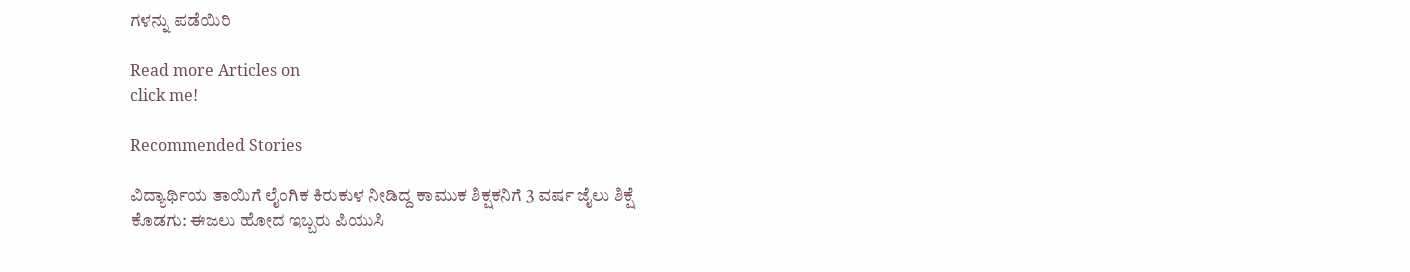ಗಳನ್ನು ಪಡೆಯಿರಿ

Read more Articles on
click me!

Recommended Stories

ವಿದ್ಯಾರ್ಥಿಯ ತಾಯಿಗೆ ಲೈಂಗಿಕ ಕಿರುಕುಳ ನೀಡಿದ್ದ ಕಾಮುಕ ಶಿಕ್ಷಕನಿಗೆ 3 ವರ್ಷ ಜೈಲು ಶಿಕ್ಷೆ
ಕೊಡಗು: ಈಜಲು ಹೋದ ಇಬ್ಬರು ಪಿಯುಸಿ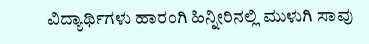ವಿದ್ಯಾರ್ಥಿಗಳು ಹಾರಂಗಿ ಹಿನ್ನೀರಿನಲ್ಲಿ ಮುಳುಗಿ ಸಾವು